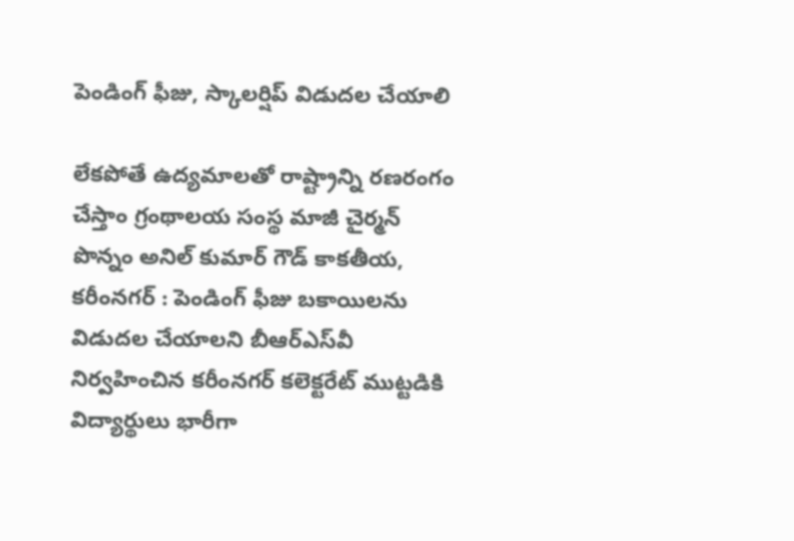పెండింగ్ ఫీజు, స్కాలర్షిప్ విడుదల చేయాలి

లేకపోతే ఉద్యమాలతో రాష్ట్రాన్ని రణరంగం చేస్తాం గ్రంథాలయ సంస్థ మాజీ చైర్మన్ పొన్నం అనిల్ కుమార్ గౌడ్ కాకతీయ, కరీంనగర్ : పెండింగ్‌ ఫీజు బకాయిలను విడుదల చేయాలని బీఆర్‌ఎస్‌వీ నిర్వహించిన కరీంనగర్‌ కలెక్టరేట్ ముట్టడికి విద్యార్థులు భారీగా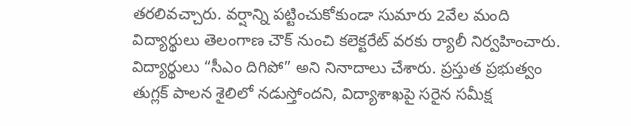తరలివచ్చారు. వర్షాన్ని పట్టించుకోకుండా సుమారు 2వేల మంది విద్యార్థులు తెలంగాణ చౌక్ నుంచి కలెక్టరేట్ వరకు ర్యాలీ నిర్వహించారు. విద్యార్థులు “సీఎం దిగిపో” అని నినాదాలు చేశారు. ప్రస్తుత ప్రభుత్వం తుగ్లక్ పాలన శైలిలో నడుస్తోందని, విద్యాశాఖపై సరైన సమీక్ష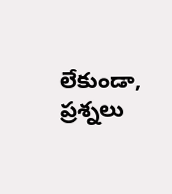లేకుండా, ప్రశ్నలు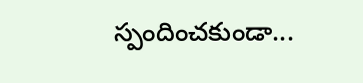స్పందించకుండా...